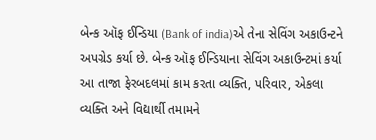બેન્ક ઑફ ઈન્ડિયા (Bank of india)એ તેના સેવિંગ અકાઉન્ટને અપગ્રેડ કર્યા છે. બેન્ક ઑફ ઈન્ડિયાના સેવિંગ અકાઉન્ટમાં કર્યા આ તાજા ફેરબદલમાં કામ કરતા વ્યક્તિ, પરિવાર, એકલા વ્યક્તિ અને વિદ્યાર્થી તમામને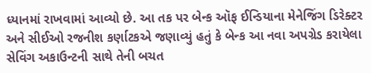ધ્યાનમાં રાખવામાં આવ્યો છે. આ તક પર બેન્ક ઑફ ઈન્ડિયાના મેનેજિંગ ડિરેક્ટર અને સીઈઓ રજનીશ કર્ણાટકએ જણાવ્યું હતું કે બેન્ક આ નવા અપગ્રેડ કરાયેલા સેવિંગ અકાઉન્ટની સાથે તેની બચત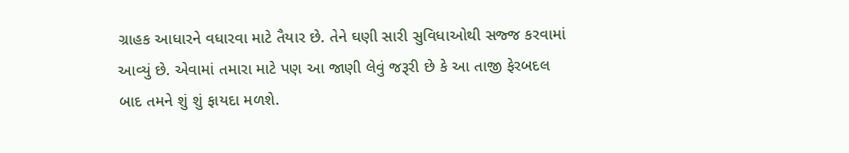ગ્રાહક આધારને વધારવા માટે તૈયાર છે. તેને ઘણી સારી સુવિધાઓથી સજ્જ કરવામાં આવ્યું છે. એવામાં તમારા માટે પણ આ જાણી લેવું જરૂરી છે કે આ તાજી ફેરબદલ બાદ તમને શું શું ફાયદા મળશે.